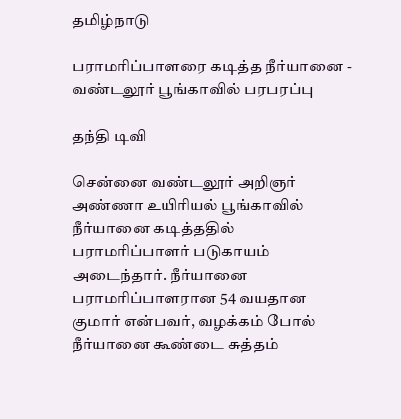தமிழ்நாடு

பராமரிப்பாளரை கடித்த நீர்யானை - வண்டலூர் பூங்காவில் பரபரப்பு

தந்தி டிவி

சென்னை வண்டலூர் அறிஞர் அண்ணா உயிரியல் பூங்காவில் நீர்யானை கடித்ததில் பராமரிப்பாளர் படுகாயம் அடைந்தார். நீர்யானை பராமரிப்பாளரான 54 வயதான குமார் என்பவர், வழக்கம் போல் நீர்யானை கூண்டை சுத்தம்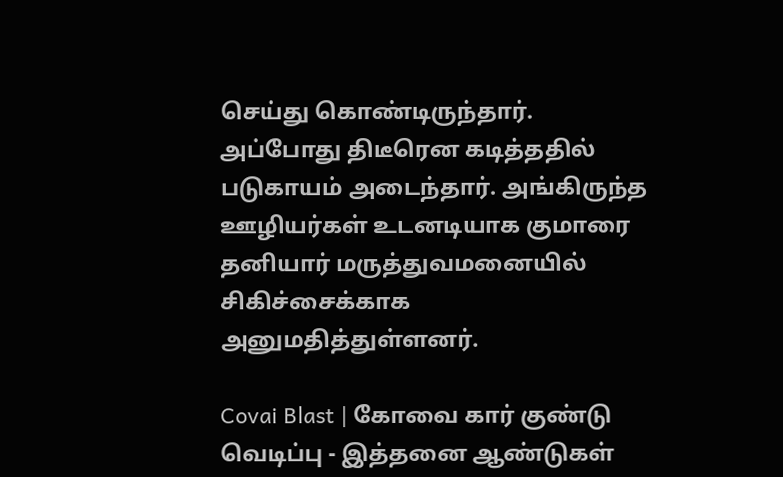செய்து கொண்டிருந்தார். அப்போது திடீரென கடித்ததில் படுகாயம் அடைந்தார். அங்கிருந்த ஊழியர்கள் உடனடியாக குமாரை தனியார் மருத்துவமனையில் சிகிச்சைக்காக அனுமதித்துள்ளனர்.

Covai Blast | கோவை கார் குண்டு வெடிப்பு - இத்தனை ஆண்டுகள்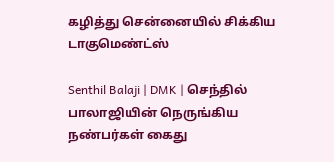கழித்து சென்னையில் சிக்கிய டாகுமெண்ட்ஸ்

Senthil Balaji | DMK | செந்தில் பாலாஜியின் நெருங்கிய நண்பர்கள் கைது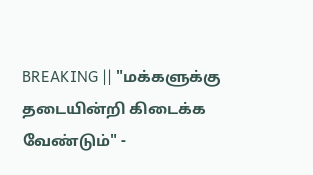BREAKING || "மக்களுக்கு தடையின்றி கிடைக்க வேண்டும்" -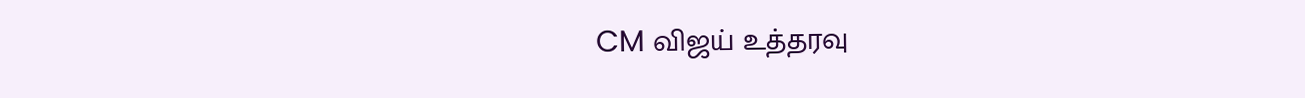CM விஜய் உத்தரவு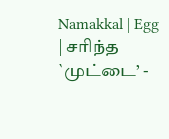Namakkal | Egg | சரிந்த `முட்டை’ -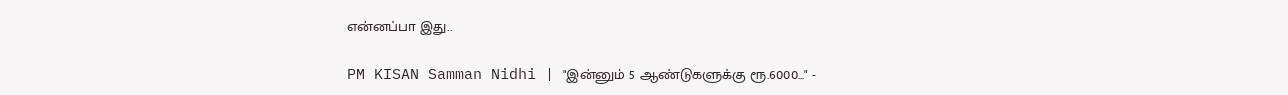என்னப்பா இது..

PM KISAN Samman Nidhi | "இன்னும் 5 ஆண்டுகளுக்கு ரூ.6000..." -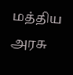மத்திய அரசு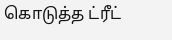கொடுத்த ட்ரீட்